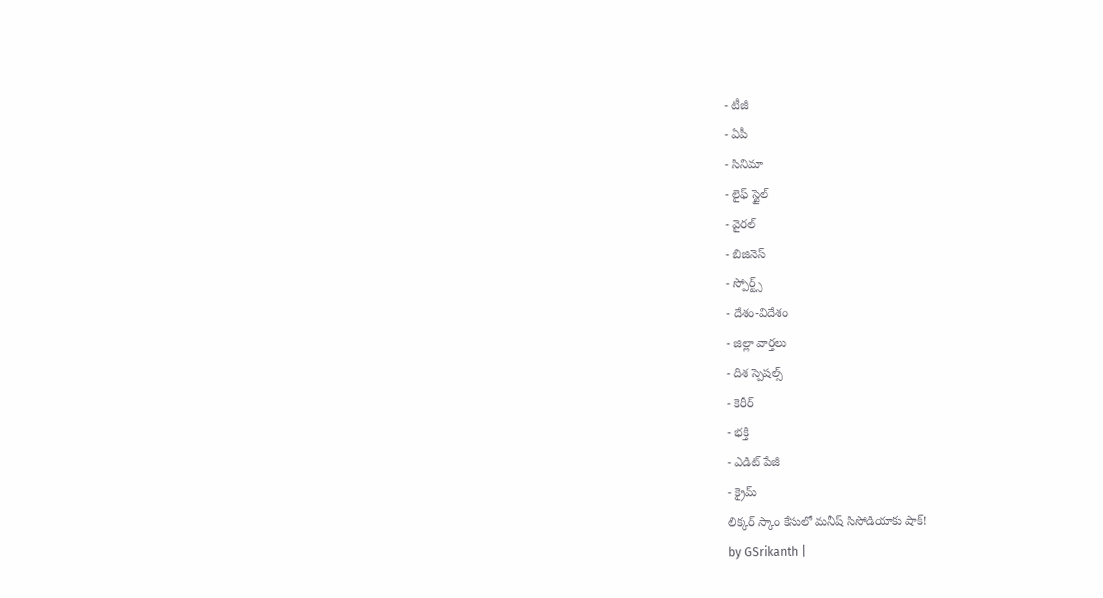- టీజీ
- ఏపీ
- సినిమా
- లైఫ్ స్టైల్
- వైరల్
- బిజినెస్
- స్పోర్ట్స్
- దేశం-విదేశం
- జిల్లా వార్తలు
- దిశ స్పెషల్స్
- కెరీర్
- భక్తి
- ఎడిట్ పేజీ
- క్రైమ్
లిక్కర్ స్కాం కేసులో మనీష్ సిసోడియాకు షాక్!
by GSrikanth |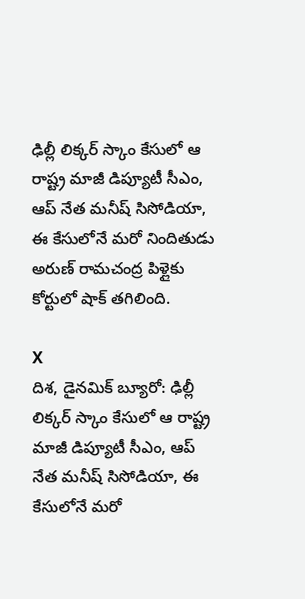ఢిల్లీ లిక్కర్ స్కాం కేసులో ఆ రాష్ట్ర మాజీ డిప్యూటీ సీఎం, ఆప్ నేత మనీష్ సిసోడియా, ఈ కేసులోనే మరో నిందితుడు అరుణ్ రామచంద్ర పిళ్లైకు కోర్టులో షాక్ తగిలింది.

X
దిశ, డైనమిక్ బ్యూరో: ఢిల్లీ లిక్కర్ స్కాం కేసులో ఆ రాష్ట్ర మాజీ డిప్యూటీ సీఎం, ఆప్ నేత మనీష్ సిసోడియా, ఈ కేసులోనే మరో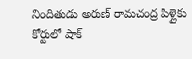నిందితుడు అరుణ్ రామచంద్ర పిళ్లైకు కోర్టులో షాక్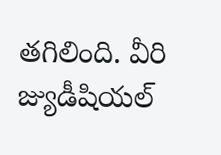తగిలింది. వీరి జ్యుడీషియల్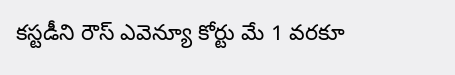కస్టడీని రౌస్ ఎవెన్యూ కోర్టు మే 1 వరకూ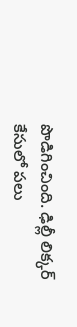పొడిగించింది. ఢిల్లీ లిక్కర్ కేసులో పలు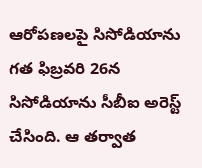ఆరోపణలపై సిసోడియాను గత ఫిబ్రవరి 26న సిసోడియాను సీబీఐ అరెస్ట్ చేసింది. ఆ తర్వాత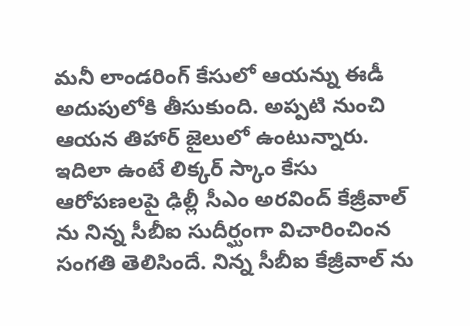మనీ లాండరింగ్ కేసులో ఆయన్ను ఈడీ అదుపులోకి తీసుకుంది. అప్పటి నుంచి ఆయన తిహార్ జైలులో ఉంటున్నారు. ఇదిలా ఉంటే లిక్కర్ స్కాం కేసు ఆరోపణలపై ఢిల్లీ సీఎం అరవింద్ కేజ్రీవాల్ ను నిన్న సీబీఐ సుదీర్ఘంగా విచారించింన సంగతి తెలిసిందే. నిన్న సీబీఐ కేజ్రీవాల్ ను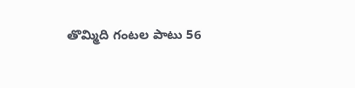తొమ్మిది గంటల పాటు 56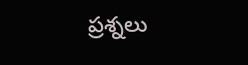ప్రశ్నలు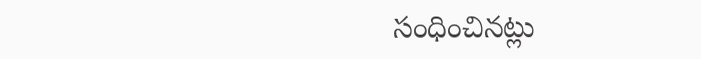సంధించినట్లు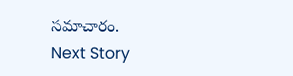సమాచారం.
Next Story